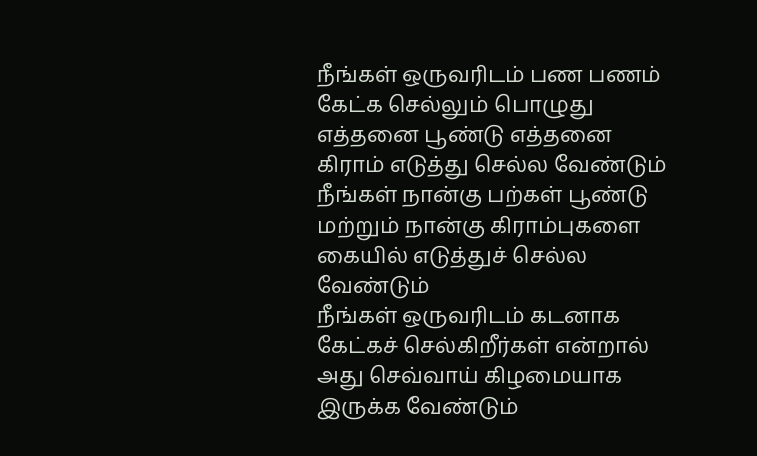நீங்கள் ஒருவரிடம் பண பணம் கேட்க செல்லும் பொழுது எத்தனை பூண்டு எத்தனை கிராம் எடுத்து செல்ல வேண்டும்
நீங்கள் நான்கு பற்கள் பூண்டு மற்றும் நான்கு கிராம்புகளை கையில் எடுத்துச் செல்ல வேண்டும்
நீங்கள் ஒருவரிடம் கடனாக கேட்கச் செல்கிறீர்கள் என்றால் அது செவ்வாய் கிழமையாக இருக்க வேண்டும்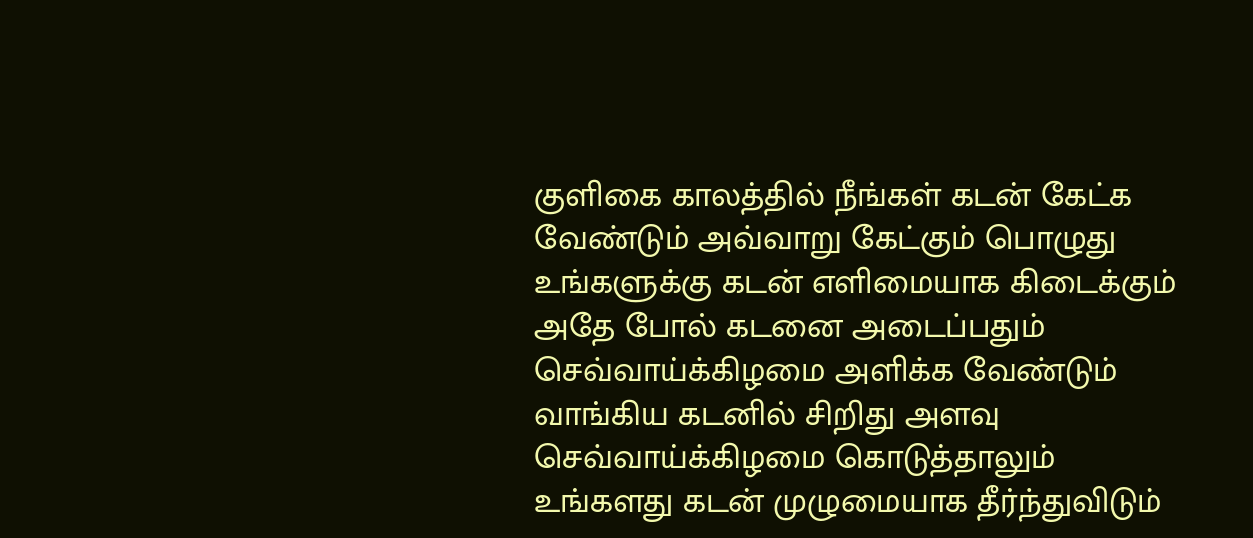குளிகை காலத்தில் நீங்கள் கடன் கேட்க வேண்டும் அவ்வாறு கேட்கும் பொழுது உங்களுக்கு கடன் எளிமையாக கிடைக்கும்
அதே போல் கடனை அடைப்பதும் செவ்வாய்க்கிழமை அளிக்க வேண்டும் வாங்கிய கடனில் சிறிது அளவு செவ்வாய்க்கிழமை கொடுத்தாலும் உங்களது கடன் முழுமையாக தீர்ந்துவிடும்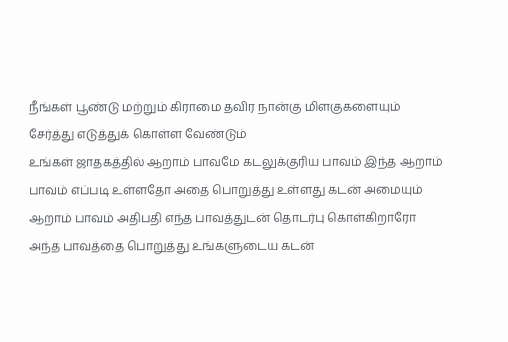நீங்கள் பூண்டு மற்றும் கிராமை தவிர நான்கு மிளகுகளையும் சேர்த்து எடுத்துக் கொள்ள வேண்டும்
உங்கள் ஜாதகத்தில் ஆறாம் பாவமே கடலுக்குரிய பாவம் இந்த ஆறாம் பாவம் எப்படி உள்ளதோ அதை பொறுத்து உள்ளது கடன் அமையும்
ஆறாம் பாவம் அதிபதி எந்த பாவத்துடன் தொடர்பு கொள்கிறாரோ அந்த பாவத்தை பொறுத்து உங்களுடைய கடன்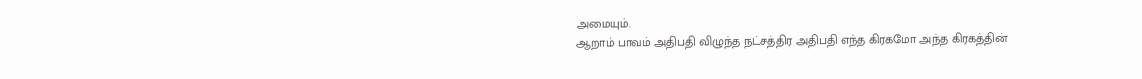அமையும்.
ஆறாம் பாவம் அதிபதி விழுந்த நட்சத்திர அதிபதி எந்த கிரகமோ அந்த கிரகத்தின்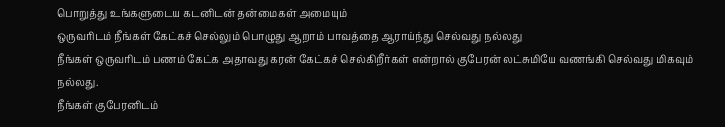பொறுத்து உங்களுடைய கடனிடன் தன்மைகள் அமையும்
ஒருவரிடம் நீங்கள் கேட்கச் செல்லும் பொழுது ஆறாம் பாவத்தை ஆராய்ந்து செல்வது நல்லது
நீங்கள் ஒருவரிடம் பணம் கேட்க அதாவது கரன் கேட்கச் செல்கிறீர்கள் என்றால் குபேரன் லட்சுமியே வணங்கி செல்வது மிகவும் நல்லது.
நீங்கள் குபேரனிடம்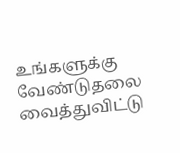உங்களுக்கு வேண்டுதலை வைத்துவிட்டு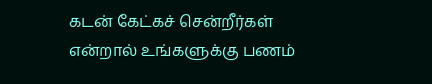கடன் கேட்கச் சென்றீர்கள் என்றால் உங்களுக்கு பணம்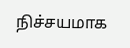நிச்சயமாக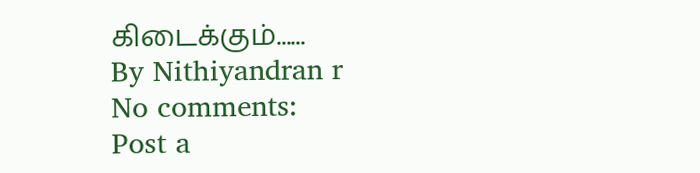கிடைக்கும்......
By Nithiyandran r
No comments:
Post a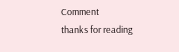Comment
thanks for reading